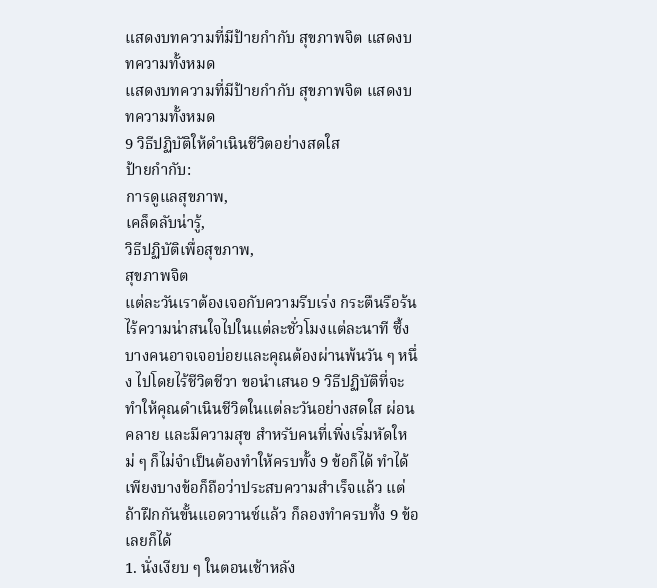แสดงบทความที่มีป้ายกำกับ สุขภาพจิต แสดงบทความทั้งหมด
แสดงบทความที่มีป้ายกำกับ สุขภาพจิต แสดงบทความทั้งหมด
9 วิธีปฏิบัติให้ดำเนินชีวิตอย่างสดใส
ป้ายกำกับ:
การดูแลสุขภาพ,
เคล็ดลับน่ารู้,
วิธีปฏิบัติเพื่อสุขภาพ,
สุขภาพจิต
แต่ละวันเราต้องเจอกับความรีบเร่ง กระตืนรือร้น ไร้ความน่าสนใจไปในแต่ละชั่วโมงแต่ละนาที ซึ้งบางคนอาจเจอบ่อยและคุณต้องผ่านพ้นวัน ๆ หนึ่ง ไปโดยไร้ชีวิตชีวา ขอนำเสนอ 9 วิธีปฏิบัติที่จะทำให้คุณดำเนินชีวิตในแต่ละวันอย่างสดใส ผ่อนคลาย และมีความสุข สำหรับคนที่เพิ่งเริ่มหัดใหม่ ๆ ก็ไม่จำเป็นต้องทำให้ครบทั้ง 9 ข้อก็ได้ ทำได้เพียงบางข้อก็ถือว่าประสบความสำเร็จแล้ว แต่ถ้าฝึกกันขั้นแอดวานซ์แล้ว ก็ลองทำครบทั้ง 9 ข้อเลยก็ได้
1. นั่งเงียบ ๆ ในตอนเช้าหลัง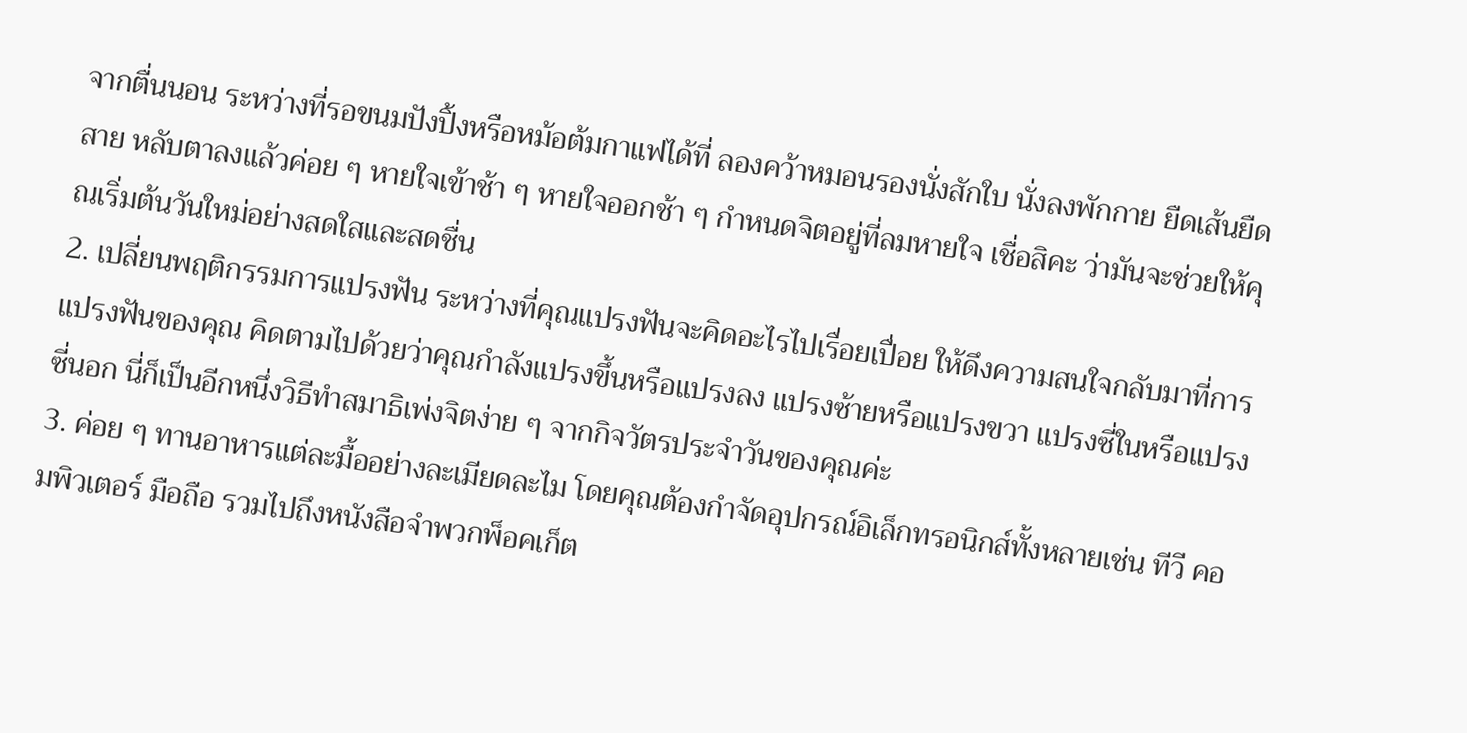จากตื่นนอน ระหว่างที่รอขนมปังปิ้งหรือหม้อต้มกาแฟได้ที่ ลองคว้าหมอนรองนั่งสักใบ นั่งลงพักกาย ยืดเส้นยืดสาย หลับตาลงแล้วค่อย ๆ หายใจเข้าช้า ๆ หายใจออกช้า ๆ กำหนดจิตอยู่ที่ลมหายใจ เชื่อสิคะ ว่ามันจะช่วยให้คุณเริ่มต้นวันใหม่อย่างสดใสและสดชื่น
2. เปลี่ยนพฤติกรรมการแปรงฟัน ระหว่างที่คุณแปรงฟันจะคิดอะไรไปเรื่อยเปื่อย ให้ดึงความสนใจกลับมาที่การแปรงฟันของคุณ คิดตามไปด้วยว่าคุณกำลังแปรงขึ้นหรือแปรงลง แปรงซ้ายหรือแปรงขวา แปรงซี่ในหรือแปรงซี่นอก นี่ก็เป็นอีกหนึ่งวิธีทำสมาธิเพ่งจิตง่าย ๆ จากกิจวัตรประจำวันของคุณค่ะ
3. ค่อย ๆ ทานอาหารแต่ละมื้ออย่างละเมียดละไม โดยคุณต้องกำจัดอุปกรณ์อิเล็กทรอนิกส์ทั้งหลายเช่น ทีวี คอมพิวเตอร์ มือถือ รวมไปถึงหนังสือจำพวกพ็อคเก็ต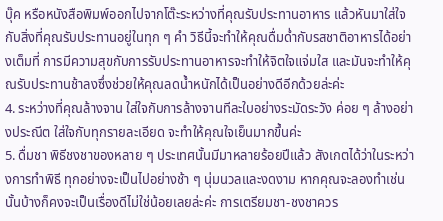บุ๊ค หรือหนังสือพิมพ์ออกไปจากโต๊ะระหว่างที่คุณรับประทานอาหาร แล้วหันมาใส่ใจกับสิ่งที่คุณรับประทานอยู่ในทุก ๆ คำ วิธีนี้จะทำให้คุณดื่มด่ำกับรสชาติอาหารได้อย่างเต็มที่ การมีความสุขกับการรับประทานอาหารจะทำให้จิตใจแจ่มใส และมันจะทำให้คุณรับประทานช้าลงซึ่งช่วยให้คุณลดน้ำหนักได้เป็นอย่างดีอีกด้วยล่ะค่ะ
4. ระหว่างที่คุณล้างจาน ใส่ใจกับการล้างจานทีละใบอย่างระมัดระวัง ค่อย ๆ ล้างอย่างประณีต ใส่ใจกับทุกรายละเอียด จะทำให้คุณใจเย็นมากขึ้นค่ะ
5. ดื่มชา พิธีชงชาของหลาย ๆ ประเทศนั้นมีมาหลายร้อยปีแล้ว สังเกตได้ว่าในระหว่างการทำพิธี ทุกอย่างจะเป็นไปอย่างช้า ๆ นุ่มนวลและงดงาม หากคุณจะลองทำเช่นนั้นบ้างก็คงจะเป็นเรื่องดีไม่ใช่น้อยเลยล่ะค่ะ การเตรียมชา-ชงชาควร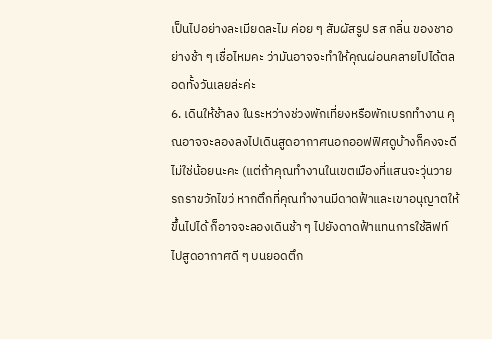เป็นไปอย่างละเมียดละไม ค่อย ๆ สัมผัสรูป รส กลิ่น ของชาอย่างช้า ๆ เชื่อไหมคะ ว่ามันอาจจะทำให้คุณผ่อนคลายไปได้ตลอดทั้งวันเลยล่ะค่ะ
6. เดินให้ช้าลง ในระหว่างช่วงพักเที่ยงหรือพักเบรกทำงาน คุณอาจจะลองลงไปเดินสูดอากาศนอกออฟฟิศดูบ้างก็คงจะดีไม่ใช่น้อยนะคะ (แต่ถ้าคุณทำงานในเขตเมืองที่แสนจะวุ่นวาย รถราขวักไขว่ หากตึกที่คุณทำงานมีดาดฟ้าและเขาอนุญาตให้ขึ้นไปได้ ก็อาจจะลองเดินช้า ๆ ไปยังดาดฟ้าแทนการใช้ลิฟท์ ไปสูดอากาศดี ๆ บนยอดตึก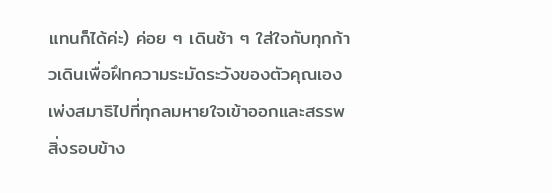แทนก็ได้ค่ะ) ค่อย ๆ เดินช้า ๆ ใส่ใจกับทุกก้าวเดินเพื่อฝึกความระมัดระวังของตัวคุณเอง เพ่งสมาธิไปที่ทุกลมหายใจเข้าออกและสรรพสิ่งรอบข้าง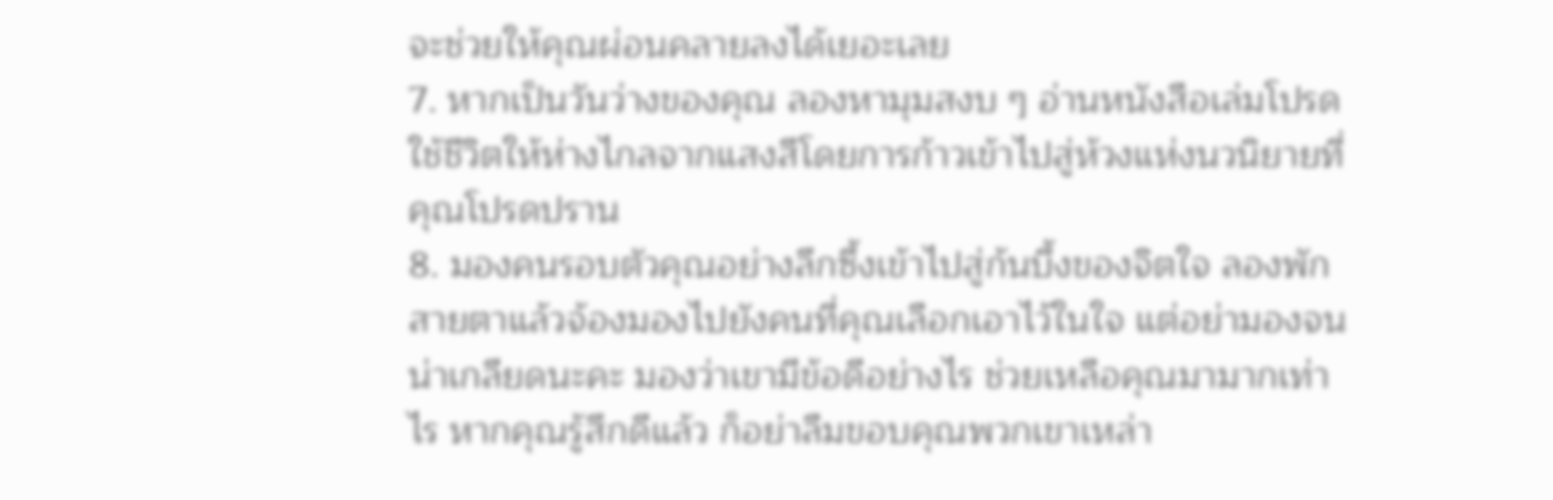จะช่วยให้คุณผ่อนคลายลงได้เยอะเลย
7. หากเป็นวันว่างของคุณ ลองหามุมสงบ ๆ อ่านหนังสือเล่มโปรด ใช้ชีวิตให้ห่างไกลจากแสงสีโดยการก้าวเข้าไปสู่ห้วงแห่งนวนิยายที่คุณโปรดปราน
8. มองคนรอบตัวคุณอย่างลึกซึ้งเข้าไปสู่ก้นบึ้งของจิตใจ ลองพักสายตาแล้วจ้องมองไปยังคนที่คุณเลือกเอาไว้ในใจ แต่อย่ามองจนน่าเกลียดนะคะ มองว่าเขามีข้อดีอย่างไร ช่วยเหลือคุณมามากเท่าไร หากคุณรู้สึกดีแล้ว ก็อย่าลืมขอบคุณพวกเขาเหล่า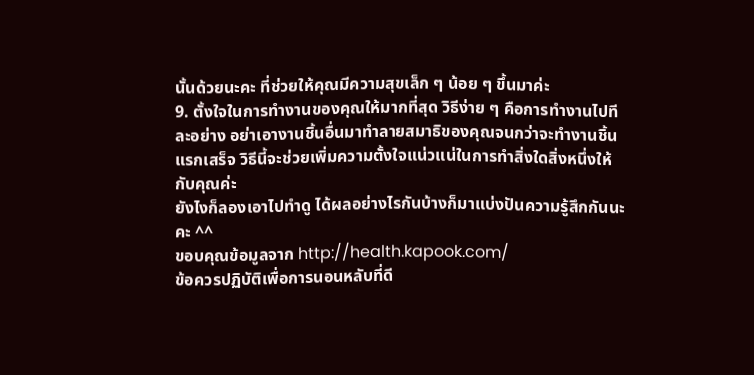นั้นด้วยนะคะ ที่ช่วยให้คุณมีความสุขเล็ก ๆ น้อย ๆ ขึ้นมาค่ะ
9. ตั้งใจในการทำงานของคุณให้มากที่สุด วิธีง่าย ๆ คือการทำงานไปทีละอย่าง อย่าเอางานชิ้นอื่นมาทำลายสมาธิของคุณจนกว่าจะทำงานชิ้นแรกเสร็จ วิธีนี้จะช่วยเพิ่มความตั้งใจแน่วแน่ในการทำสิ่งใดสิ่งหนึ่งให้กับคุณค่ะ
ยังไงก็ลองเอาไปทำดู ได้ผลอย่างไรกันบ้างก็มาแบ่งปันความรู้สึกกันนะคะ ^^
ขอบคุณข้อมูลจาก http://health.kapook.com/
ข้อควรปฏิบัติเพื่อการนอนหลับที่ดี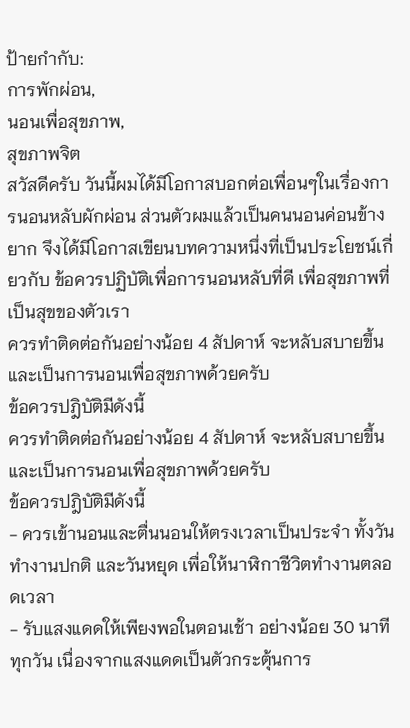ป้ายกำกับ:
การพักผ่อน,
นอนเพื่อสุขภาพ,
สุขภาพจิต
สวัสดีครับ วันนี้ผมได้มีโอกาสบอกต่อเพื่อนๆในเรื่องการนอนหลับผักผ่อน ส่วนตัวผมแล้วเป็นคนนอนค่อนข้างยาก จึงได้มีโอกาสเขียนบทความหนึ่งที่เป็นประโยชน์เกี่ยวกับ ข้อควรปฏิบัติเพื่อการนอนหลับที่ดี เพื่อสุขภาพที่เป็นสุขของตัวเรา
ควรทำติดต่อกันอย่างน้อย 4 สัปดาห์ จะหลับสบายขึ้น และเป็นการนอนเพื่อสุขภาพด้วยครับ
ข้อควรปฎิบัติมีดังนี้
ควรทำติดต่อกันอย่างน้อย 4 สัปดาห์ จะหลับสบายขึ้น และเป็นการนอนเพื่อสุขภาพด้วยครับ
ข้อควรปฎิบัติมีดังนี้
- ควรเข้านอนและตื่นนอนให้ตรงเวลาเป็นประจำ ทั้งวันทำงานปกติ และวันหยุด เพื่อให้นาฬิกาชีวิตทำงานตลอดเวลา
- รับแสงแดดให้เพียงพอในตอนเช้า อย่างน้อย 30 นาที ทุกวัน เนื่องจากแสงแดดเป็นตัวกระตุ้นการ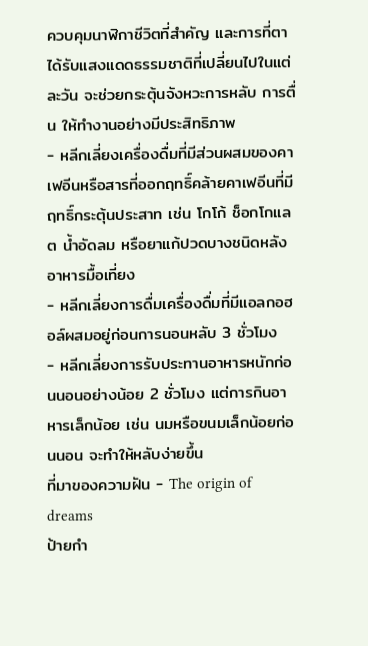ควบคุมนาฬิกาชีวิตที่สำคัญ และการที่ตาได้รับแสงแดดธรรมชาติที่เปลี่ยนไปในแต่ละวัน จะช่วยกระตุ้นจังหวะการหลับ การตื่น ให้ทำงานอย่างมีประสิทธิภาพ
- หลีกเลี่ยงเครื่องดื่มที่มีส่วนผสมของคาเฟอีนหรือสารที่ออกฤทธิ์คล้ายคาเฟอีนที่มีฤทธิ์กระตุ้นประสาท เช่น โกโก้ ช็อกโกแลต น้ำอัดลม หรือยาแก้ปวดบางชนิดหลังอาหารมื้อเที่ยง
- หลีกเลี่ยงการดื่มเครื่องดื่มที่มีแอลกอฮอล์ผสมอยู่ก่อนการนอนหลับ 3 ชั่วโมง
- หลีกเลี่ยงการรับประทานอาหารหนักก่อนนอนอย่างน้อย 2 ชั่วโมง แต่การกินอาหารเล็กน้อย เช่น นมหรือขนมเล็กน้อยก่อนนอน จะทำให้หลับง่ายขึ้น
ที่มาของความฝัน - The origin of dreams
ป้ายกำ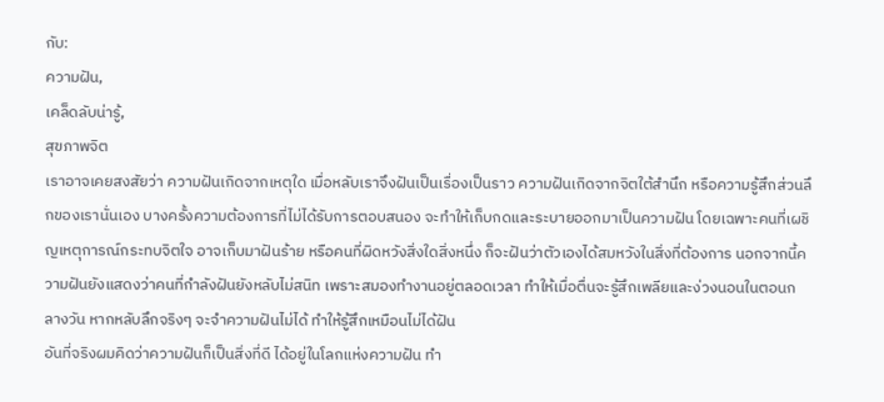กับ:
ความฝัน,
เคล็ดลับน่ารู้,
สุขภาพจิต
เราอาจเคยสงสัยว่า ความฝันเกิดจากเหตุใด เมื่อหลับเราจึงฝันเป็นเรื่องเป็นราว ความฝันเกิดจากจิตใต้สำนึก หรือความรู้สึกส่วนลึกของเรานั่นเอง บางครั้งความต้องการที่ไม่ได้รับการตอบสนอง จะทำให้เก็บกดและระบายออกมาเป็นความฝัน โดยเฉพาะคนที่เผชิญเหตุการณ์กระทบจิตใจ อาจเก็บมาฝันร้าย หรือคนที่ผิดหวังสิ่งใดสิ่งหนึ่ง ก็จะฝันว่าตัวเองได้สมหวังในสิ่งที่ต้องการ นอกจากนี้ความฝันยังแสดงว่าคนที่กำลังฝันยังหลับไม่สนิท เพราะสมองทำงานอยู่ตลอดเวลา ทำให้เมื่อตื่นจะรู้สึกเพลียและง่วงนอนในตอนกลางวัน หากหลับลึกจริงๆ จะจำความฝันไม่ได้ ทำให้รู้สึกเหมือนไม่ได้ฝัน
อันที่จริงผมคิดว่าความฝันก็เป็นสิ่งที่ดี ได้อยู่ในโลกแห่งความฝัน ทำ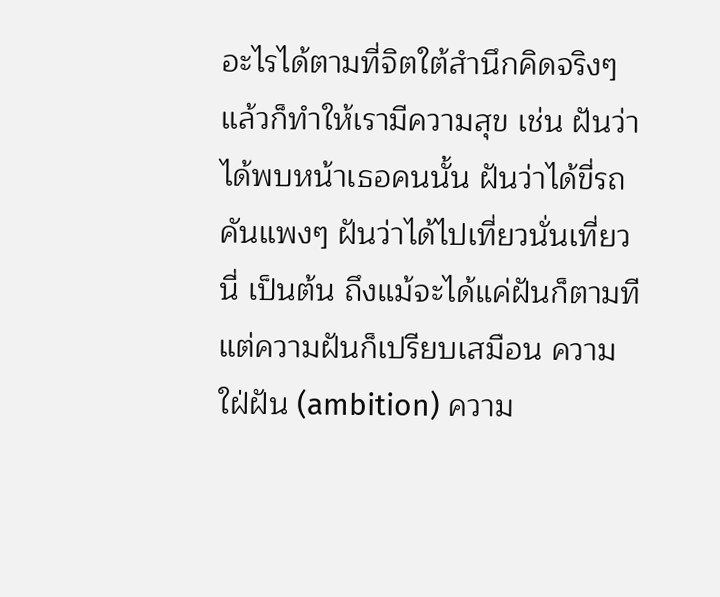อะไรได้ตามที่จิตใต้สำนึกคิดจริงๆ แล้วก็ทำให้เรามีความสุข เช่น ฝันว่าได้พบหน้าเธอคนนั้น ฝันว่าได้ขี่รถคันแพงๆ ฝันว่าได้ไปเที่ยวนั่นเที่ยวนี่ เป็นต้น ถึงแม้จะได้แค่ฝันก็ตามที แต่ความฝันก็เปรียบเสมือน ความใฝ่ฝัน (ambition) ความ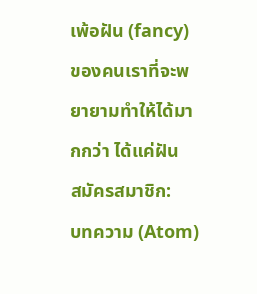เพ้อฝัน (fancy) ของคนเราที่จะพยายามทำให้ได้มากกว่า ได้แค่ฝัน
สมัครสมาชิก:
บทความ (Atom)